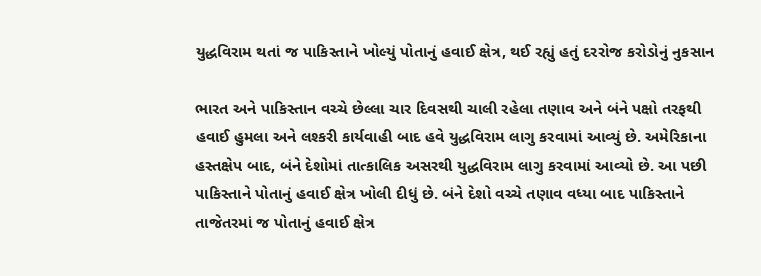યુદ્ધવિરામ થતાં જ પાકિસ્તાને ખોલ્યું પોતાનું હવાઈ ક્ષેત્ર, થઈ રહ્યું હતું દરરોજ કરોડોનું નુકસાન

ભારત અને પાકિસ્તાન વચ્ચે છેલ્લા ચાર દિવસથી ચાલી રહેલા તણાવ અને બંને પક્ષો તરફથી હવાઈ હુમલા અને લશ્કરી કાર્યવાહી બાદ હવે યુદ્ધવિરામ લાગુ કરવામાં આવ્યું છે. અમેરિકાના હસ્તક્ષેપ બાદ, બંને દેશોમાં તાત્કાલિક અસરથી યુદ્ધવિરામ લાગુ કરવામાં આવ્યો છે. આ પછી પાકિસ્તાને પોતાનું હવાઈ ક્ષેત્ર ખોલી દીધું છે. બંને દેશો વચ્ચે તણાવ વધ્યા બાદ પાકિસ્તાને તાજેતરમાં જ પોતાનું હવાઈ ક્ષેત્ર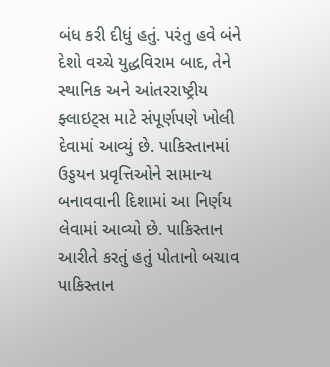બંધ કરી દીધું હતું. પરંતુ હવે બંને દેશો વચ્ચે યુદ્ધવિરામ બાદ, તેને સ્થાનિક અને આંતરરાષ્ટ્રીય ફ્લાઇટ્સ માટે સંપૂર્ણપણે ખોલી દેવામાં આવ્યું છે. પાકિસ્તાનમાં ઉડ્ડયન પ્રવૃત્તિઓને સામાન્ય બનાવવાની દિશામાં આ નિર્ણય લેવામાં આવ્યો છે. પાકિસ્તાન આરીતે કરતું હતું પોતાનો બચાવ પાકિસ્તાન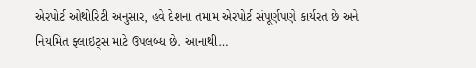એરપોર્ટ ઓથોરિટી અનુસાર, હવે દેશના તમામ એરપોર્ટ સંપૂર્ણપણે કાર્યરત છે અને નિયમિત ફ્લાઇટ્સ માટે ઉપલબ્ધ છે. આનાથી…